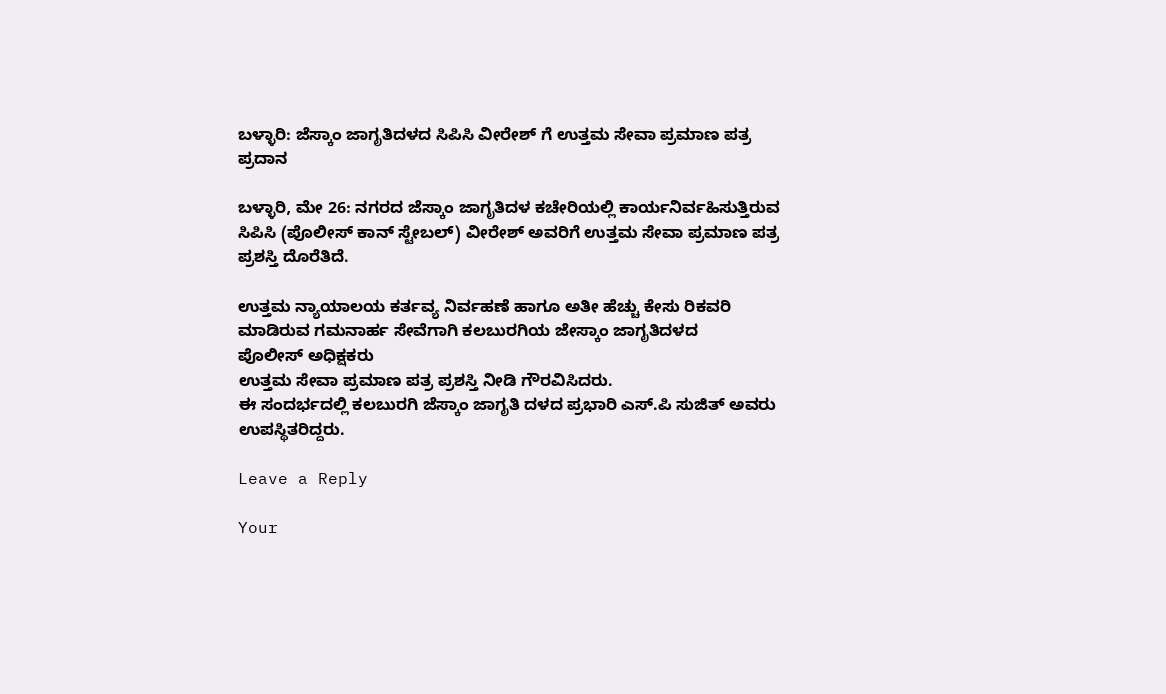ಬಳ್ಳಾರಿ: ಜೆಸ್ಕಾಂ ಜಾಗೃತಿದಳದ ಸಿಪಿಸಿ ವೀರೇಶ್ ಗೆ ಉತ್ತಮ ಸೇವಾ ಪ್ರಮಾಣ ಪತ್ರ ಪ್ರದಾನ

ಬಳ್ಳಾರಿ, ಮೇ 26: ನಗರದ ಜೆಸ್ಕಾಂ ಜಾಗೃತಿದಳ ಕಚೇರಿಯಲ್ಲಿ ಕಾರ್ಯನಿರ್ವಹಿಸುತ್ತಿರುವ ಸಿಪಿಸಿ (ಪೊಲೀಸ್ ಕಾನ್ ಸ್ಟೇಬಲ್) ವೀರೇಶ್ ಅವರಿಗೆ ಉತ್ತಮ ಸೇವಾ ಪ್ರಮಾಣ ಪತ್ರ ಪ್ರಶಸ್ತಿ ದೊರೆತಿದೆ.

ಉತ್ತಮ ನ್ಯಾಯಾಲಯ ಕರ್ತವ್ಯ ನಿರ್ವಹಣೆ ಹಾಗೂ ಅತೀ ಹೆಚ್ಚು ಕೇಸು ರಿಕವರಿ ಮಾಡಿರುವ ಗಮನಾರ್ಹ ಸೇವೆಗಾಗಿ ಕಲಬುರಗಿಯ ಜೇಸ್ಕಾಂ ಜಾಗೃತಿದಳದ
ಪೊಲೀಸ್ ಅಧಿಕ್ಷಕರು
ಉತ್ತಮ ಸೇವಾ ಪ್ರಮಾಣ ಪತ್ರ ಪ್ರಶಸ್ತಿ ನೀಡಿ ಗೌರವಿಸಿದರು.
ಈ ಸಂದರ್ಭದಲ್ಲಿ ಕಲಬುರಗಿ ಜೆಸ್ಕಾಂ ಜಾಗೃತಿ ದಳದ ಪ್ರಭಾರಿ ಎಸ್.ಪಿ ಸುಜಿತ್ ಅವರು ಉಪಸ್ಥಿತರಿದ್ದರು.

Leave a Reply

Your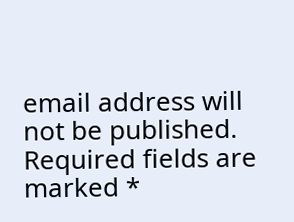email address will not be published. Required fields are marked *